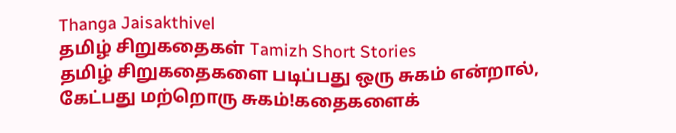Thanga Jaisakthivel
தமிழ் சிறுகதைகள் Tamizh Short Stories
தமிழ் சிறுகதைகளை படிப்பது ஒரு சுகம் என்றால், கேட்பது மற்றொரு சுகம்!கதைகளைக்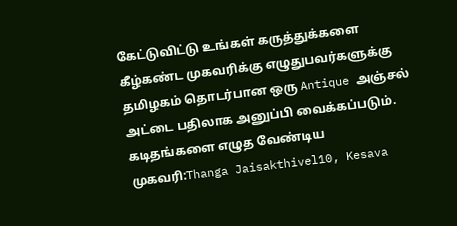கேட்டுவிட்டு உங்கள் கருத்துக்களை கீழ்கண்ட முகவரிக்கு எழுதுபவர்களுக்கு தமிழகம் தொடர்பான ஒரு Antique அஞ்சல் அட்டை பதிலாக அனுப்பி வைக்கப்படும். கடிதங்களை எழுத வேண்டிய முகவரி:Thanga Jaisakthivel10, Kesava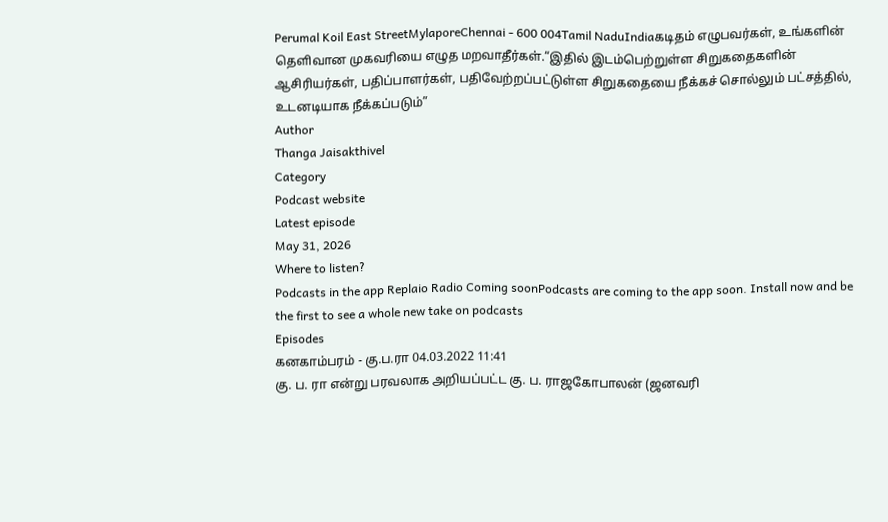Perumal Koil East StreetMylaporeChennai - 600 004Tamil NaduIndiaகடிதம் எழுபவர்கள், உங்களின் தெளிவான முகவரியை எழுத மறவாதீர்கள்.“இதில் இடம்பெற்றுள்ள சிறுகதைகளின் ஆசிரியர்கள், பதிப்பாளர்கள், பதிவேற்றப்பட்டுள்ள சிறுகதையை நீக்கச் சொல்லும் பட்சத்தில், உடனடியாக நீக்கப்படும்”
Author
Thanga Jaisakthivel
Category
Podcast website
Latest episode
May 31, 2026
Where to listen?
Podcasts in the app Replaio Radio Coming soonPodcasts are coming to the app soon. Install now and be the first to see a whole new take on podcasts
Episodes
கனகாம்பரம் - கு.ப.ரா 04.03.2022 11:41
கு. ப. ரா என்று பரவலாக அறியப்பட்ட கு. ப. ராஜகோபாலன் (ஜனவரி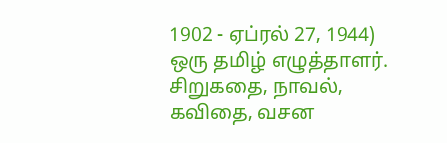1902 - ஏப்ரல் 27, 1944) ஒரு தமிழ் எழுத்தாளர். சிறுகதை, நாவல், கவிதை, வசன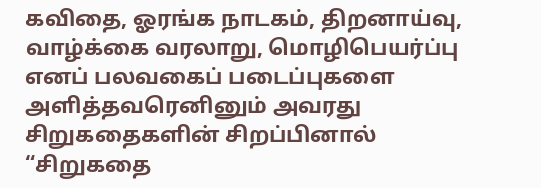கவிதை, ஓரங்க நாடகம், திறனாய்வு, வாழ்க்கை வரலாறு, மொழிபெயர்ப்பு எனப் பலவகைப் படைப்புகளை அளித்தவரெனினும் அவரது சிறுகதைகளின் சிறப்பினால் “சிறுகதை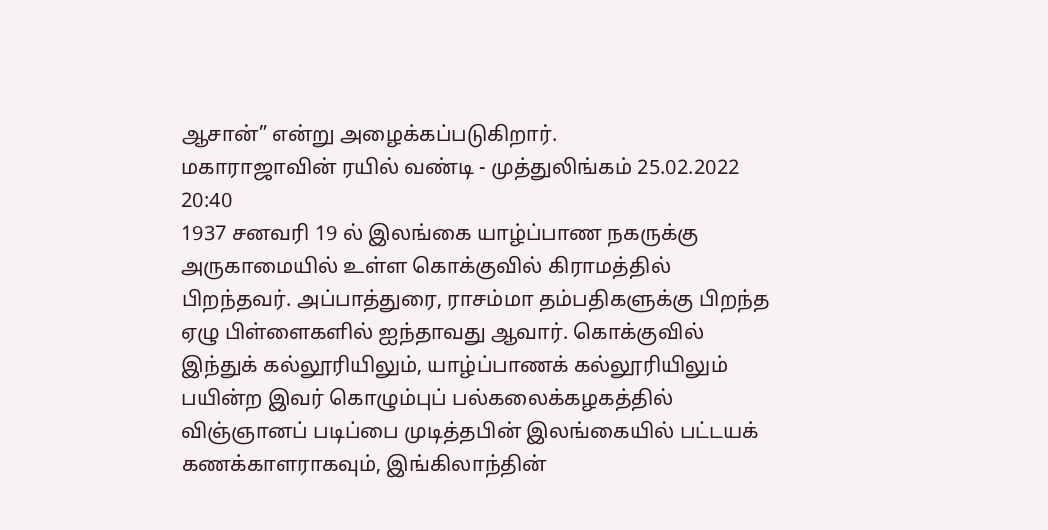ஆசான்” என்று அழைக்கப்படுகிறார்.
மகாராஜாவின் ரயில் வண்டி - முத்துலிங்கம் 25.02.2022 20:40
1937 சனவரி 19 ல் இலங்கை யாழ்ப்பாண நகருக்கு அருகாமையில் உள்ள கொக்குவில் கிராமத்தில் பிறந்தவர். அப்பாத்துரை, ராசம்மா தம்பதிகளுக்கு பிறந்த ஏழு பிள்ளைகளில் ஐந்தாவது ஆவார். கொக்குவில் இந்துக் கல்லூரியிலும், யாழ்ப்பாணக் கல்லூரியிலும் பயின்ற இவர் கொழும்புப் பல்கலைக்கழகத்தில் விஞ்ஞானப் படிப்பை முடித்தபின் இலங்கையில் பட்டயக் கணக்காளராகவும், இங்கிலாந்தின்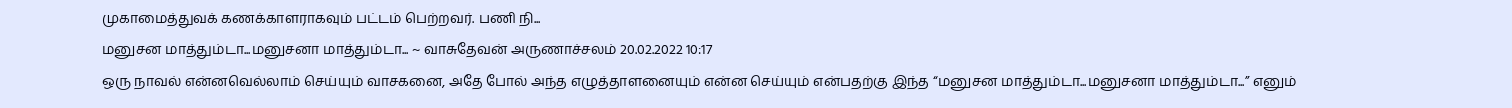முகாமைத்துவக் கணக்காளராகவும் பட்டம் பெற்றவர். பணி நி...
மனுசன மாத்தும்டா...மனுசனா மாத்தும்டா... ~ வாசுதேவன் அருணாச்சலம் 20.02.2022 10:17
ஒரு நாவல் என்னவெல்லாம் செய்யும் வாசகனை, அதே போல் அந்த எழுத்தாளனையும் என்ன செய்யும் என்பதற்கு இந்த “மனுசன மாத்தும்டா...மனுசனா மாத்தும்டா...” எனும்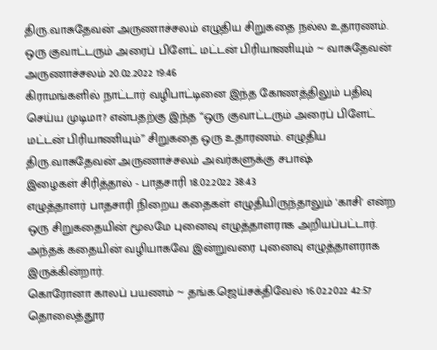திரு.வாசுதேவன் அருணாச்சலம் எழுதிய சிறுகதை நல்ல உதாரணம்.
ஒரு குவாட்டரும் அரைப் பிளேட் மட்டன் பிரியாணியும் ~ வாசுதேவன் அருணாச்சலம் 20.02.2022 19:46
கிராமங்களில் நாட்டார் வழிபாட்டினை இந்த கோணத்திலும் பதிவு செய்ய முடிமா? என்பதற்கு இந்த “ஒரு குவாட்டரும் அரைப் பிளேட் மட்டன் பிரியாணியும்” சிறுகதை ஒரு உதாரணம். எழுதிய திரு.வாசுதேவன் அருணாச்சலம் அவர்களுக்கு சபாஷ்
இழைகள் சிரித்தால் - பாதசாரி 18.02.2022 38:43
எழுத்தாளர் பாதசாரி நிறைய கதைகள் எழுதியிருந்தாலும் 'காசி' என்ற ஒரு சிறுகதையின் மூலமே புனைவு எழுத்தாளராக அறியப்பட்டார். அந்தக் கதையின் வழியாகவே இன்றுவரை புனைவு எழுத்தாளராக இருக்கின்றார்.
கொரோனா காலப் பயணம் ~ தங்க.ஜெய்சக்திவேல் 16.02.2022 42:57
தொலைத்தூர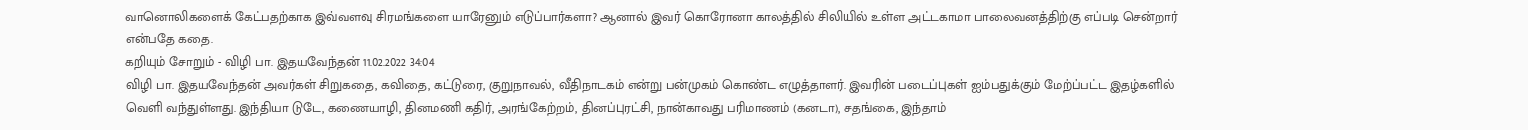வானொலிகளைக் கேட்பதற்காக இவ்வளவு சிரமங்களை யாரேனும் எடுப்பார்களா? ஆனால் இவர் கொரோனா காலத்தில் சிலியில் உள்ள அட்டகாமா பாலைவனத்திற்கு எப்படி சென்றார் என்பதே கதை.
கறியும் சோறும் - விழி பா. இதயவேந்தன் 11.02.2022 34:04
விழி பா. இதயவேந்தன் அவர்கள் சிறுகதை, கவிதை, கட்டுரை, குறுநாவல், வீதிநாடகம் என்று பன்முகம் கொண்ட எழுத்தாளர். இவரின் படைப்புகள் ஐம்பதுக்கும் மேற்ப்பட்ட இதழ்களில் வெளி வந்துள்ளது. இந்தியா டுடே, கணையாழி, தினமணி கதிர், அரங்கேற்றம், தினப்புரட்சி, நான்காவது பரிமாணம் (கனடா), சதங்கை, இந்தாம்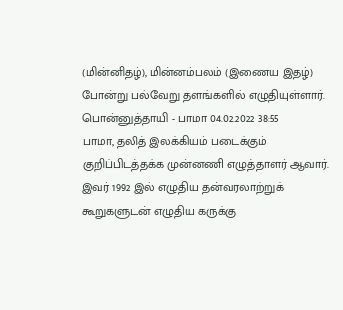(மின்னிதழ்), மின்னம்பலம் (இணைய இதழ்) போன்று பல்வேறு தளங்களில் எழுதியுள்ளார்.
பொன்னுத்தாயி - பாமா 04.02.2022 38:55
பாமா, தலித் இலக்கியம் படைக்கும் குறிப்பிடத்தக்க முன்னணி எழுத்தாளர் ஆவார். இவர் 1992 இல் எழுதிய தன்வரலாற்றுக் கூறுகளுடன் எழுதிய கருக்கு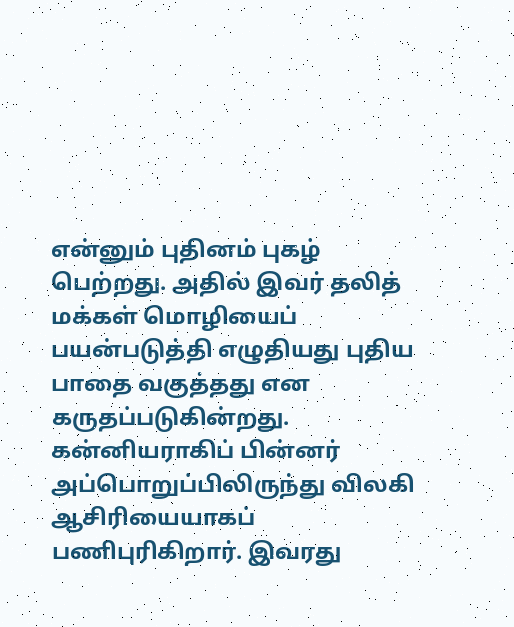என்னும் புதினம் புகழ் பெற்றது. அதில் இவர் தலித் மக்கள் மொழியைப் பயன்படுத்தி எழுதியது புதிய பாதை வகுத்தது என கருதப்படுகின்றது. கன்னியராகிப் பின்னர் அப்பொறுப்பிலிருந்து விலகி ஆசிரியையாகப் பணிபுரிகிறார். இவரது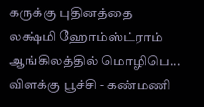கருக்கு புதினத்தை லக்ஷ்மி ஹோம்ஸ்ட்ராம் ஆங்கிலத்தில் மொழிபெ...
விளக்கு பூச்சி - கண்மணி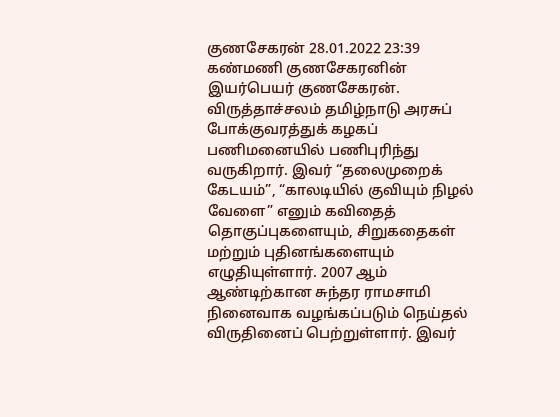குணசேகரன் 28.01.2022 23:39
கண்மணி குணசேகரனின் இயர்பெயர் குணசேகரன். விருத்தாச்சலம் தமிழ்நாடு அரசுப் போக்குவரத்துக் கழகப் பணிமனையில் பணிபுரிந்து வருகிறார். இவர் “தலைமுறைக் கேடயம்”, “காலடியில் குவியும் நிழல் வேளை” எனும் கவிதைத் தொகுப்புகளையும், சிறுகதைகள் மற்றும் புதினங்களையும் எழுதியுள்ளார். 2007 ஆம் ஆண்டிற்கான சுந்தர ராமசாமி நினைவாக வழங்கப்படும் நெய்தல் விருதினைப் பெற்றுள்ளார். இவர்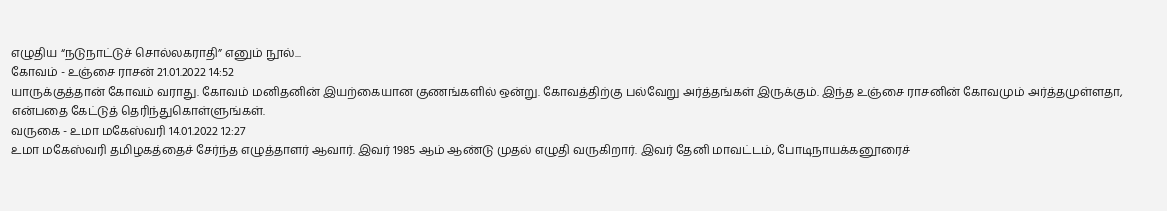எழுதிய “நடுநாட்டுச் சொல்லகராதி” எனும் நூல்...
கோவம் - உஞ்சை ராசன் 21.01.2022 14:52
யாருக்குத்தான் கோவம் வராது. கோவம் மனிதனின் இயற்கையான குணங்களில் ஒன்று. கோவத்திற்கு பல்வேறு அர்த்தங்கள் இருக்கும். இந்த உஞ்சை ராசனின் கோவமும் அர்த்தமுள்ளதா, என்பதை கேட்டுத் தெரிந்துகொள்ளுங்கள்.
வருகை - உமா மகேஸ்வரி 14.01.2022 12:27
உமா மகேஸ்வரி தமிழகத்தைச் சேர்ந்த எழுத்தாளர் ஆவார். இவர் 1985 ஆம் ஆண்டு முதல் எழுதி வருகிறார். இவர் தேனி மாவட்டம், போடிநாயக்கனூரைச்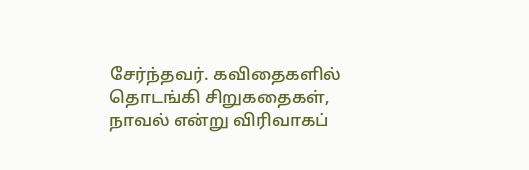சேர்ந்தவர். கவிதைகளில் தொடங்கி சிறுகதைகள், நாவல் என்று விரிவாகப்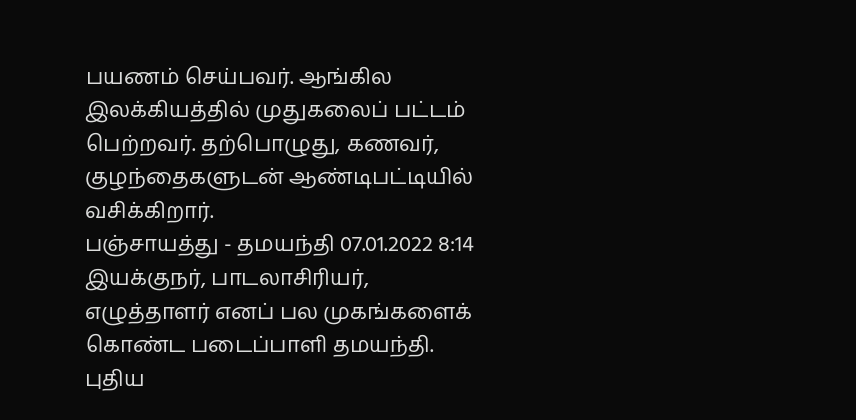பயணம் செய்பவர். ஆங்கில இலக்கியத்தில் முதுகலைப் பட்டம் பெற்றவர். தற்பொழுது, கணவர், குழந்தைகளுடன் ஆண்டிபட்டியில் வசிக்கிறார்.
பஞ்சாயத்து - தமயந்தி 07.01.2022 8:14
இயக்குநர், பாடலாசிரியர், எழுத்தாளர் எனப் பல முகங்களைக் கொண்ட படைப்பாளி தமயந்தி. புதிய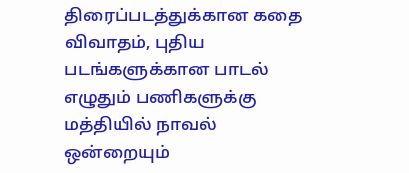திரைப்படத்துக்கான கதை விவாதம், புதிய படங்களுக்கான பாடல் எழுதும் பணிகளுக்கு மத்தியில் நாவல் ஒன்றையும்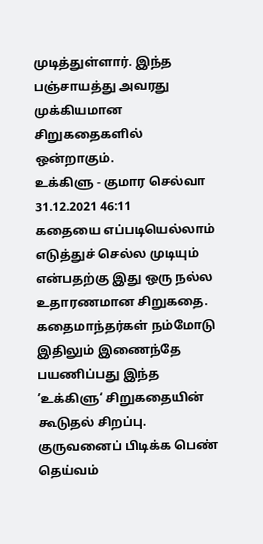முடித்துள்ளார். இந்த பஞ்சாயத்து அவரது முக்கியமான சிறுகதைகளில் ஒன்றாகும்.
உக்கிளு - குமார செல்வா 31.12.2021 46:11
கதையை எப்படியெல்லாம் எடுத்துச் செல்ல முடியும் என்பதற்கு இது ஒரு நல்ல உதாரணமான சிறுகதை. கதைமாந்தர்கள் நம்மோடு இதிலும் இணைந்தே பயணிப்பது இந்த ’உக்கிளு‘ சிறுகதையின் கூடுதல் சிறப்பு.
குருவனைப் பிடிக்க பெண் தெய்வம்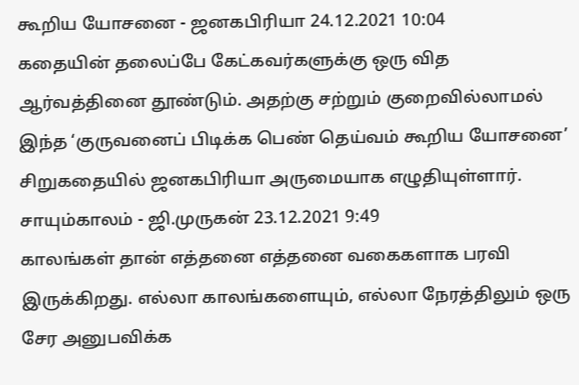கூறிய யோசனை - ஜனகபிரியா 24.12.2021 10:04
கதையின் தலைப்பே கேட்கவர்களுக்கு ஒரு வித ஆர்வத்தினை தூண்டும். அதற்கு சற்றும் குறைவில்லாமல் இந்த ‘குருவனைப் பிடிக்க பெண் தெய்வம் கூறிய யோசனை’ சிறுகதையில் ஜனகபிரியா அருமையாக எழுதியுள்ளார்.
சாயும்காலம் - ஜி.முருகன் 23.12.2021 9:49
காலங்கள் தான் எத்தனை எத்தனை வகைகளாக பரவி இருக்கிறது. எல்லா காலங்களையும், எல்லா நேரத்திலும் ஒரு சேர அனுபவிக்க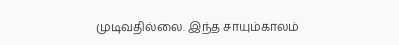முடிவதில்லை. இந்த சாயும்காலம்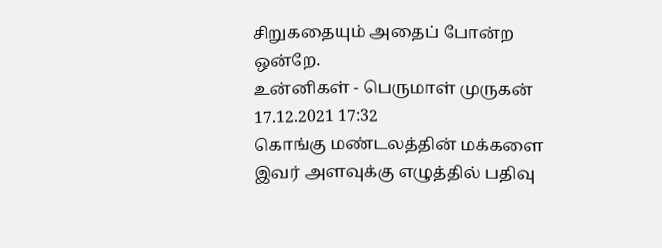சிறுகதையும் அதைப் போன்ற ஒன்றே.
உன்னிகள் - பெருமாள் முருகன் 17.12.2021 17:32
கொங்கு மண்டலத்தின் மக்களை இவர் அளவுக்கு எழுத்தில் பதிவு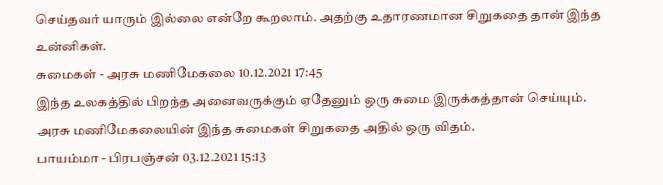செய்தவர் யாரும் இல்லை என்றே கூறலாம். அதற்கு உதாரணமான சிறுகதை தான் இந்த உன்னிகள்.
சுமைகள் - அரசு மணிமேகலை 10.12.2021 17:45
இந்த உலகத்தில் பிறந்த அனைவருக்கும் ஏதேனும் ஒரு சுமை இருக்கத்தான் செய்யும். அரசு மணிமேகலையின் இந்த சுமைகள் சிறுகதை அதில் ஒரு விதம்.
பாயம்மா - பிரபஞ்சன் 03.12.2021 15:13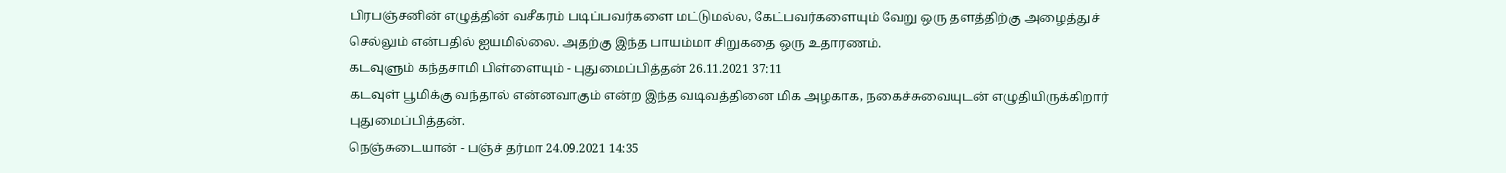பிரபஞ்சனின் எழுத்தின் வசீகரம் படிப்பவர்களை மட்டுமல்ல, கேட்பவர்களையும் வேறு ஒரு தளத்திற்கு அழைத்துச் செல்லும் என்பதில் ஐயமில்லை. அதற்கு இந்த பாயம்மா சிறுகதை ஒரு உதாரணம்.
கடவுளும் கந்தசாமி பிள்ளையும் - புதுமைப்பித்தன் 26.11.2021 37:11
கடவுள் பூமிக்கு வந்தால் என்னவாகும் என்ற இந்த வடிவத்தினை மிக அழகாக, நகைச்சுவையுடன் எழுதியிருக்கிறார் புதுமைப்பித்தன்.
நெஞ்சுடையான் - பஞ்ச் தர்மா 24.09.2021 14:35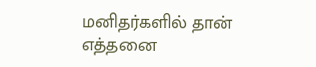மனிதர்களில் தான் எத்தனை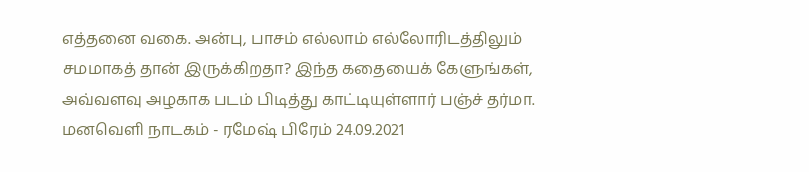எத்தனை வகை. அன்பு, பாசம் எல்லாம் எல்லோரிடத்திலும் சமமாகத் தான் இருக்கிறதா? இந்த கதையைக் கேளுங்கள், அவ்வளவு அழகாக படம் பிடித்து காட்டியுள்ளார் பஞ்ச் தர்மா.
மனவெளி நாடகம் - ரமேஷ் பிரேம் 24.09.2021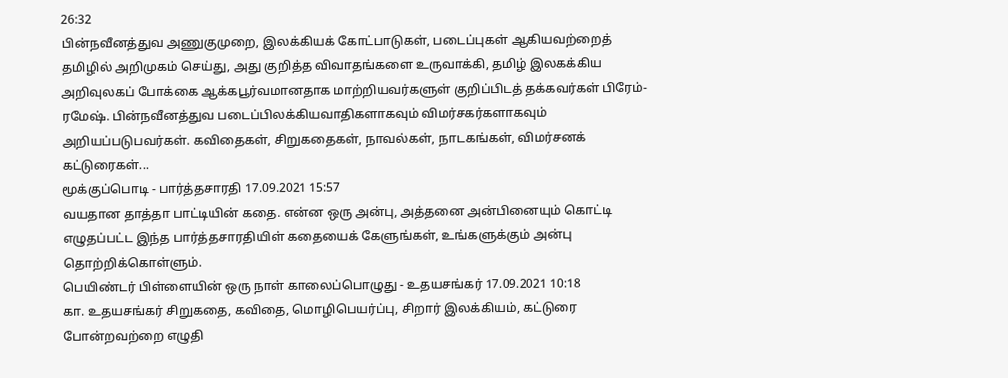26:32
பின்நவீனத்துவ அணுகுமுறை, இலக்கியக் கோட்பாடுகள், படைப்புகள் ஆகியவற்றைத் தமிழில் அறிமுகம் செய்து, அது குறித்த விவாதங்களை உருவாக்கி, தமிழ் இலகக்கிய அறிவுலகப் போக்கை ஆக்கபூர்வமானதாக மாற்றியவர்களுள் குறிப்பிடத் தக்கவர்கள் பிரேம்-ரமேஷ். பின்நவீனத்துவ படைப்பிலக்கியவாதிகளாகவும் விமர்சகர்களாகவும் அறியப்படுபவர்கள். கவிதைகள், சிறுகதைகள், நாவல்கள், நாடகங்கள், விமர்சனக் கட்டுரைகள்...
மூக்குப்பொடி - பார்த்தசாரதி 17.09.2021 15:57
வயதான தாத்தா பாட்டியின் கதை. என்ன ஒரு அன்பு, அத்தனை அன்பினையும் கொட்டி எழுதப்பட்ட இந்த பார்த்தசாரதியிள் கதையைக் கேளுங்கள், உங்களுக்கும் அன்பு தொற்றிக்கொள்ளும்.
பெயிண்டர் பிள்ளையின் ஒரு நாள் காலைப்பொழுது - உதயசங்கர் 17.09.2021 10:18
கா. உதயசங்கர் சிறுகதை, கவிதை, மொழிபெயர்ப்பு, சிறார் இலக்கியம், கட்டுரை போன்றவற்றை எழுதி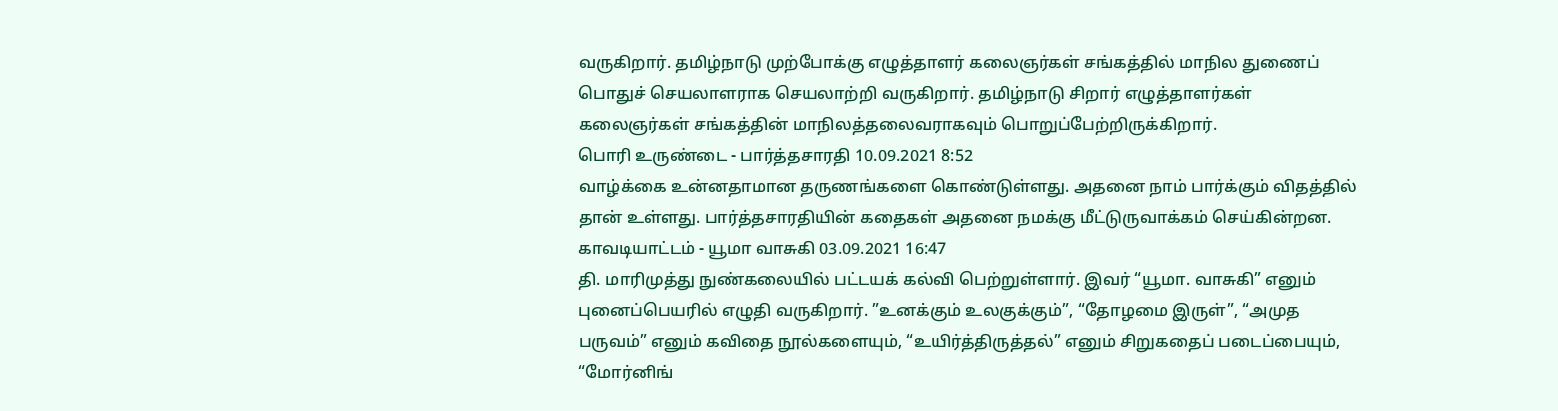வருகிறார். தமிழ்நாடு முற்போக்கு எழுத்தாளர் கலைஞர்கள் சங்கத்தில் மாநில துணைப் பொதுச் செயலாளராக செயலாற்றி வருகிறார். தமிழ்நாடு சிறார் எழுத்தாளர்கள் கலைஞர்கள் சங்கத்தின் மாநிலத்தலைவராகவும் பொறுப்பேற்றிருக்கிறார்.
பொரி உருண்டை - பார்த்தசாரதி 10.09.2021 8:52
வாழ்க்கை உன்னதாமான தருணங்களை கொண்டுள்ளது. அதனை நாம் பார்க்கும் விதத்தில் தான் உள்ளது. பார்த்தசாரதியின் கதைகள் அதனை நமக்கு மீட்டுருவாக்கம் செய்கின்றன.
காவடியாட்டம் - யூமா வாசுகி 03.09.2021 16:47
தி. மாரிமுத்து நுண்கலையில் பட்டயக் கல்வி பெற்றுள்ளார். இவர் “யூமா. வாசுகி” எனும் புனைப்பெயரில் எழுதி வருகிறார். ”உனக்கும் உலகுக்கும்”, “தோழமை இருள்”, “அமுத பருவம்” எனும் கவிதை நூல்களையும், “உயிர்த்திருத்தல்” எனும் சிறுகதைப் படைப்பையும், “மோர்னிங்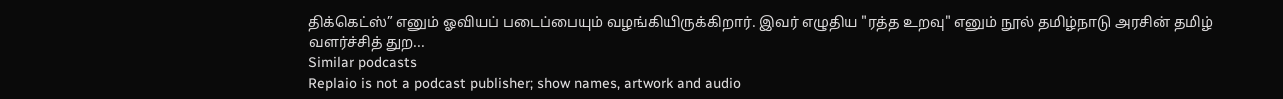திக்கெட்ஸ்” எனும் ஓவியப் படைப்பையும் வழங்கியிருக்கிறார். இவர் எழுதிய "ரத்த உறவு" எனும் நூல் தமிழ்நாடு அரசின் தமிழ் வளர்ச்சித் துற...
Similar podcasts
Replaio is not a podcast publisher; show names, artwork and audio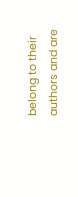belong to their authors and are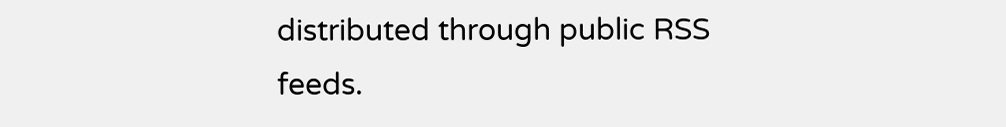distributed through public RSS feeds.